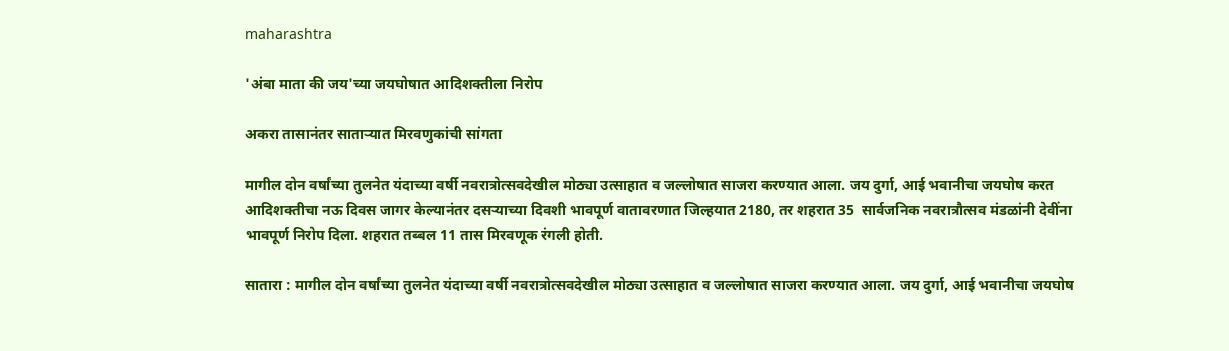maharashtra

'अंबा माता की जय'च्या जयघोषात आदिशक्तीला निरोप

अकरा तासानंतर साताऱ्यात मिरवणुकांची सांगता

मागील दोन वर्षांच्‍या तुलनेत यंदाच्या वर्षी नवरात्रोत्सवदेखील मोठ्या उत्साहात व जल्लोषात साजरा करण्यात आला. जय दुर्गा, आई भवानीचा जयघोष करत आदिशक्तीचा नऊ दिवस जागर केल्यानंतर दसऱ्याच्या दिवशी भावपूर्ण वातावरणात जिल्हयात 2180, तर शहरात 35  सार्वजनिक नवरात्रौत्सव मंडळांनी देवींना भावपूर्ण निरोप दिला. शहरात तब्बल 11 तास मिरवणूक रंगली होती.

सातारा : मागील दोन वर्षांच्‍या तुलनेत यंदाच्या वर्षी नवरात्रोत्सवदेखील मोठ्या उत्साहात व जल्लोषात साजरा करण्यात आला. जय दुर्गा, आई भवानीचा जयघोष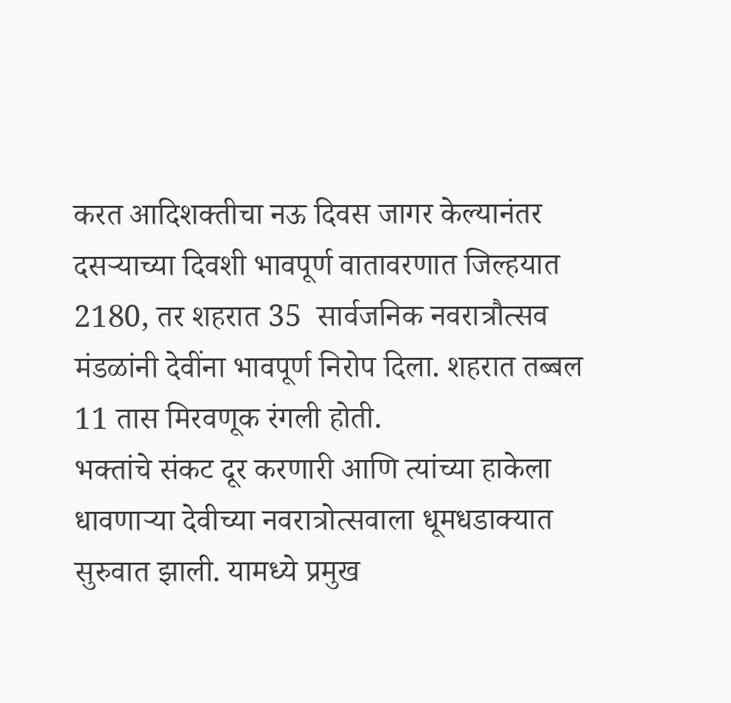करत आदिशक्तीचा नऊ दिवस जागर केल्यानंतर दसऱ्याच्या दिवशी भावपूर्ण वातावरणात जिल्हयात 2180, तर शहरात 35  सार्वजनिक नवरात्रौत्सव मंडळांनी देवींना भावपूर्ण निरोप दिला. शहरात तब्बल 11 तास मिरवणूक रंगली होती.
भक्तांचे संकट दूर करणारी आणि त्यांच्या हाकेला धावणाऱ्या देवीच्या नवरात्रोत्सवाला धूमधडाक्‍यात सुरुवात झाली. यामध्ये प्रमुख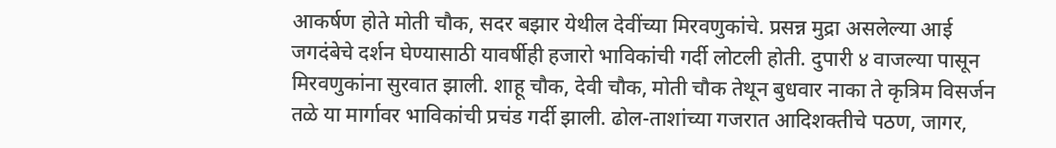आकर्षण होते मोती चौक, सदर बझार येथील देवींच्या मिरवणुकांचे. प्रसन्न मुद्रा असलेल्‍या आई जगदंबेचे दर्शन घेण्यासाठी यावर्षीही हजारो भाविकांची गर्दी लोटली होती. दुपारी ४ वाजल्या पासून मिरवणुकांना सुरवात झाली. शाहू चौक, देवी चौक, मोती चौक तेथून बुधवार नाका ते कृत्रिम विसर्जन तळे या मार्गावर भाविकांची प्रचंड गर्दी झाली. ढोल-ताशांच्या गजरात आदिशक्तीचे पठण, जागर,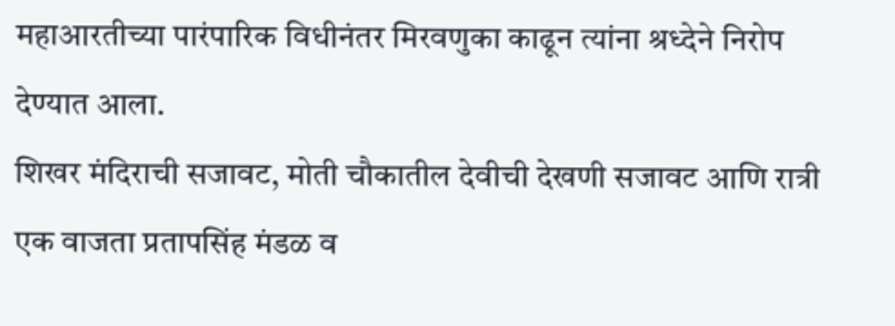महाआरतीच्या पारंपारिक विधीनंतर मिरवणुका काढून त्यांना श्रध्देने निरोप देण्यात आला.
शिखर मंदिराची सजावट, मोती चौकातील देवीची देखणी सजावट आणि रात्री एक वाजता प्रतापसिंह मंडळ व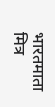भारतमाता मित्र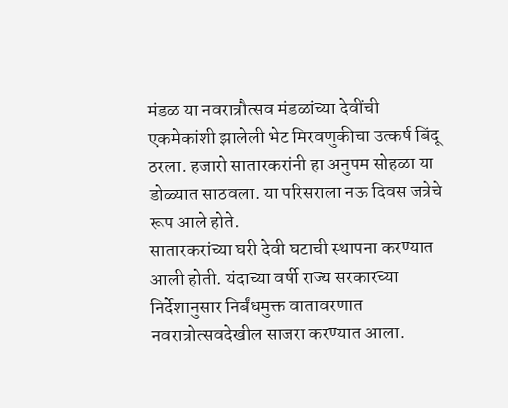मंडळ या नवरात्रौत्सव मंडळांच्या देवींची एकमेकांशी झालेली भेट मिरवणुकीचा उत्कर्ष बिंदू ठरला. हजारो सातारकरांनी हा अनुपम सोहळा या डोळ्यात साठवला. या परिसराला नऊ दिवस जत्रेचे रूप आले होते.
सातारकरांच्या घरी देवी घटाची स्थापना करण्यात आली होती. यंदाच्या वर्षी राज्य सरकारच्या निर्देशानुसार निर्बंधमुक्त वातावरणात नवरात्रोत्सवदेखील साजरा करण्यात आला.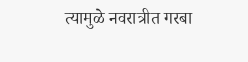त्यामुळे नवरात्रीत गरबा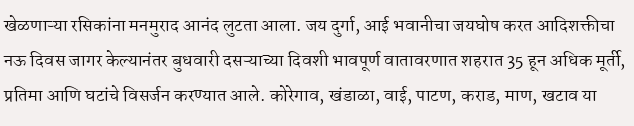खेळणाऱ्या रसिकांना मनमुराद आनंद लुटता आला. जय दुर्गा, आई भवानीचा जयघोष करत आदिशक्तीचा नऊ दिवस जागर केल्यानंतर बुधवारी दसऱ्याच्या दिवशी भावपूर्ण वातावरणात शहरात 35 हून अधिक मूर्ती, प्रतिमा आणि घटांचे विसर्जन करण्यात आले. कोरेगाव, खंडाळा, वाई, पाटण, कराड, माण, खटाव या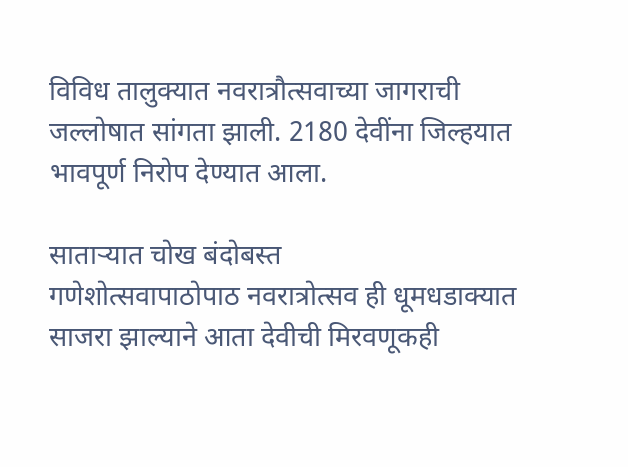विविध तालुक्यात नवरात्रौत्सवाच्या जागराची जल्लोषात सांगता झाली. 2180 देवींना जिल्हयात भावपूर्ण निरोप देण्यात आला.

साताऱ्यात चोख बंदोबस्‍त
गणेशोत्सवापाठोपाठ नवरात्रोत्सव ही धूमधडाक्यात साजरा झाल्याने आता देवीची मिरवणूकही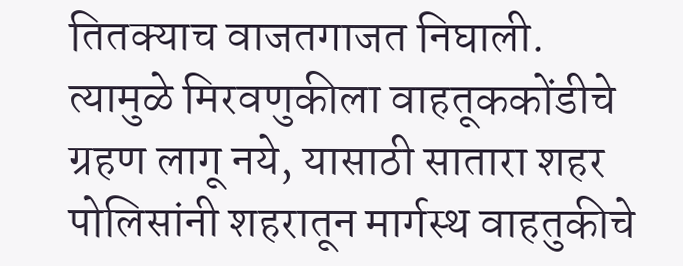तितक्याच वाजतगाजत निघाली. त्यामुळे मिरवणुकीला वाहतूककोंडीचे ग्रहण लागू नये, यासाठी सातारा शहर पोलिसांनी शहरातून मार्गस्थ वाहतुकीचे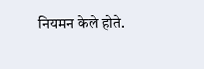नियमन केले होते.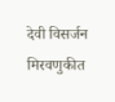देवी विसर्जन मिरवणुकीत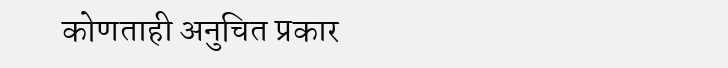कोणताही अनुचित प्रकार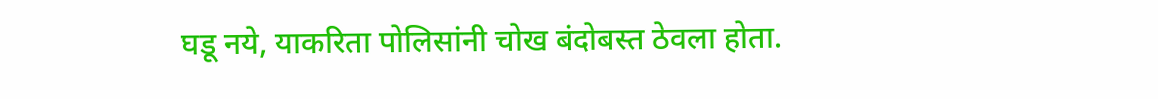घडू नये, याकरिता पोलिसांनी चोख बंदोबस्त ठेवला होता.